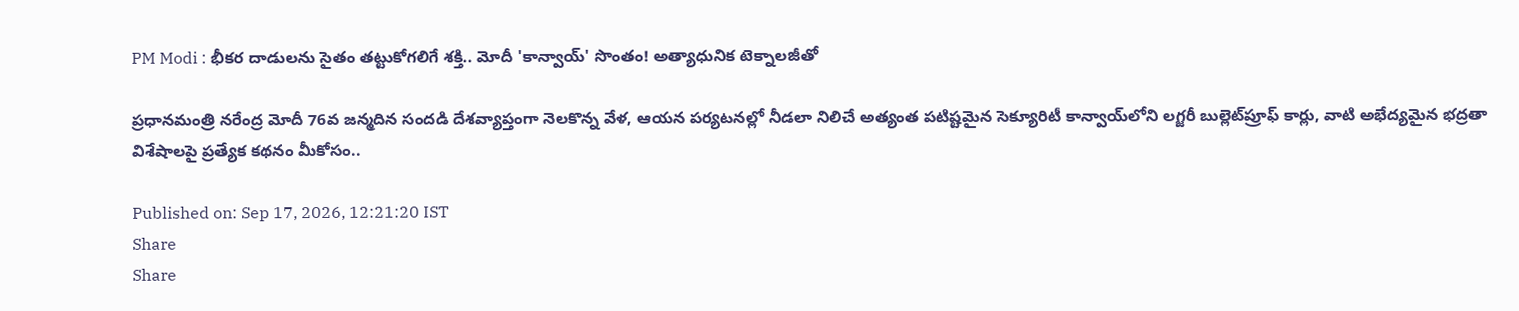PM Modi : భీకర దాడులను సైతం తట్టుకోగలిగే శక్తి.. మోదీ 'కాన్వాయ్' సొంతం! అత్యాధునిక టెక్నాలజీతో

ప్రధానమంత్రి నరేంద్ర మోదీ 76వ జన్మదిన సందడి దేశవ్యాప్తంగా నెలకొన్న వేళ, ఆయన పర్యటనల్లో నీడలా నిలిచే అత్యంత పటిష్టమైన సెక్యూరిటీ కాన్వాయ్‌లోని లగ్జరీ బుల్లెట్‌ప్రూఫ్ కార్లు, వాటి అభేద్యమైన భద్రతా విశేషాలపై ప్రత్యేక కథనం మీకోసం..

Published on: Sep 17, 2026, 12:21:20 IST
Share
Share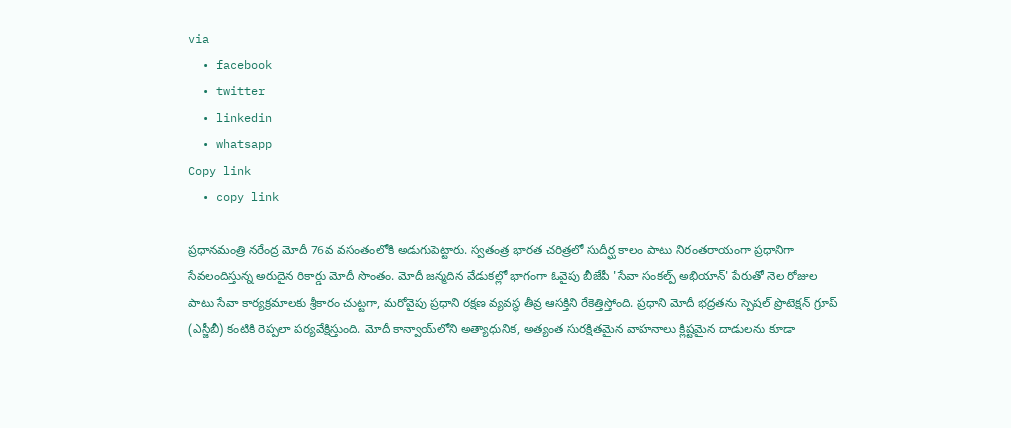via
  • facebook
  • twitter
  • linkedin
  • whatsapp
Copy link
  • copy link

ప్రధానమంత్రి నరేంద్ర మోదీ 76వ వసంతంలోకి అడుగుపెట్టారు. స్వతంత్ర భారత చరిత్రలో సుదీర్ఘ కాలం పాటు నిరంతరాయంగా ప్రధానిగా సేవలందిస్తున్న అరుదైన రికార్డు మోదీ సొంతం. మోదీ జన్మదిన వేడుకల్లో భాగంగా ఓవైపు బీజేపీ 'సేవా సంకల్ప్ అభియాన్' పేరుతో నెల రోజుల పాటు సేవా కార్యక్రమాలకు శ్రీకారం చుట్టగా, మరోవైపు ప్రధాని రక్షణ వ్యవస్థ తీవ్ర ఆసక్తిని రేకెత్తిస్తోంది. ప్రధాని మోదీ భద్రతను స్పెషల్ ప్రొటెక్షన్ గ్రూప్ (ఎస్జీబీ) కంటికి రెప్పలా పర్యవేక్షిస్తుంది. మోదీ కాన్వాయ్‌లోని అత్యాధునిక, అత్యంత సురక్షితమైన వాహనాలు క్లిష్టమైన దాడులను కూడా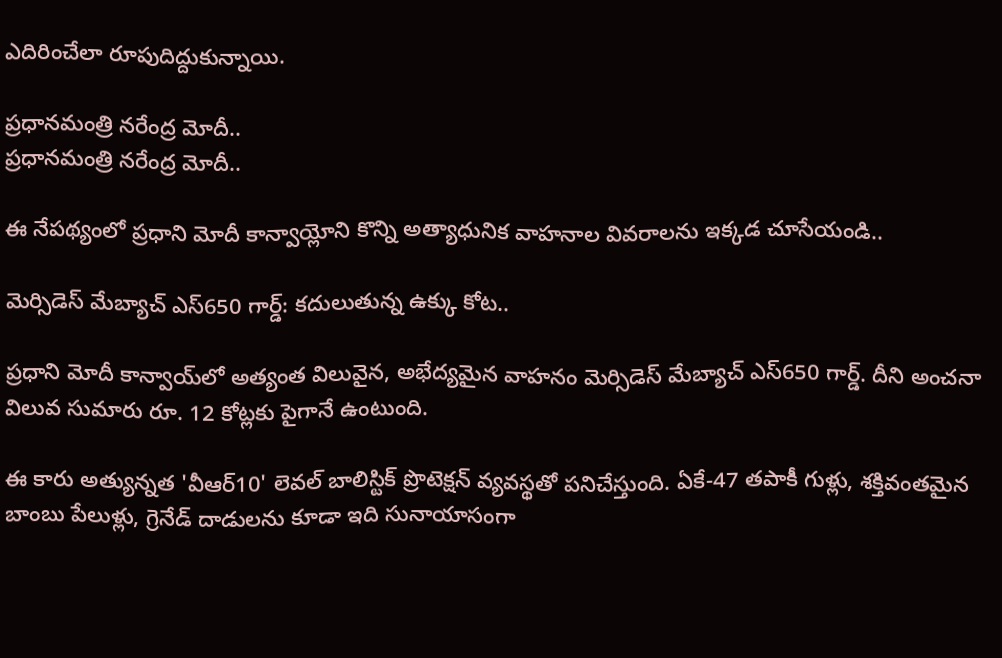ఎదిరించేలా రూపుదిద్దుకున్నాయి.

ప్రధానమంత్రి నరేంద్ర మోదీ..
ప్రధానమంత్రి నరేంద్ర మోదీ..

ఈ నేపథ్యంలో ప్రధాని మోదీ కాన్వాయ్లోని కొన్ని అత్యాధునిక వాహనాల వివరాలను ఇక్కడ చూసేయండి..

మెర్సిడెస్ మేబ్యాచ్ ఎస్650 గార్డ్: కదులుతున్న ఉక్కు కోట..

ప్రధాని మోదీ కాన్వాయ్‌లో అత్యంత విలువైన, అభేద్యమైన వాహనం మెర్సిడెస్ మేబ్యాచ్ ఎస్650 గార్డ్. దీని అంచనా విలువ సుమారు రూ. 12 కోట్లకు పైగానే ఉంటుంది.

ఈ కారు అత్యున్నత 'వీఆర్10' లెవల్ బాలిస్టిక్ ప్రొటెక్షన్ వ్యవస్థతో పనిచేస్తుంది. ఏకే-47 తపాకీ గుళ్లు, శక్తివంతమైన బాంబు పేలుళ్లు, గ్రెనేడ్ దాడులను కూడా ఇది సునాయాసంగా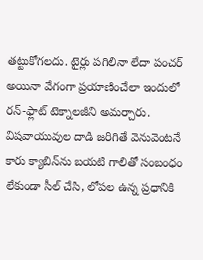తట్టుకోగలదు. టైర్లు పగిలినా లేదా పంచర్ అయినా వేగంగా ప్రయాణించేలా ఇందులో రన్-ఫ్లాట్ టెక్నాలజీని అమర్చారు. విషవాయువుల దాడి జరిగితే వెనువెంటనే కారు క్యాబిన్‌ను బయటి గాలితో సంబంధం లేకుండా సీల్ చేసి, లోపల ఉన్న ప్రధానికి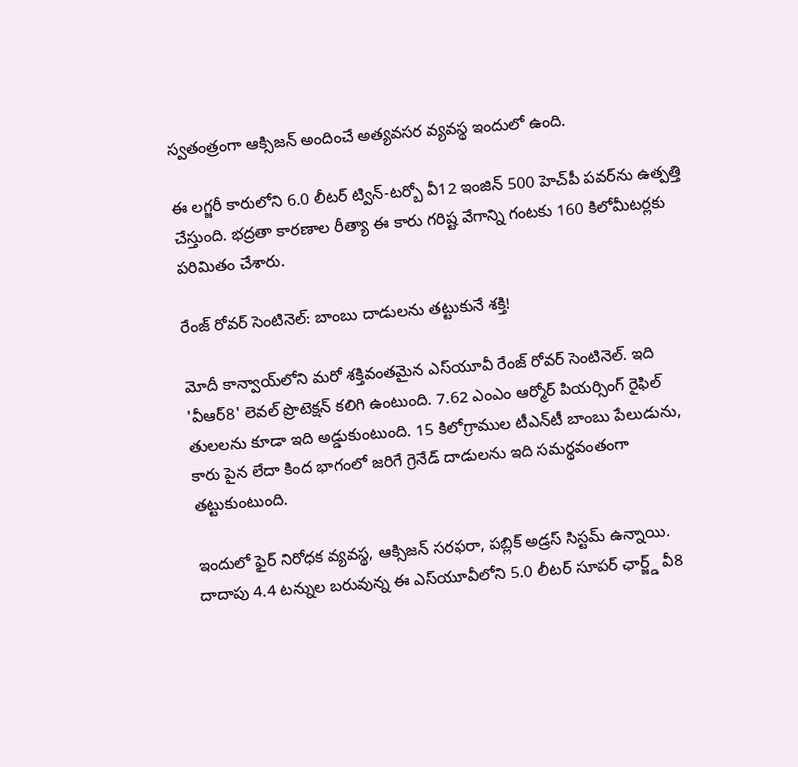స్వతంత్రంగా ఆక్సిజన్ అందించే అత్యవసర వ్యవస్థ ఇందులో ఉంది.

ఈ లగ్జరీ కారులోని 6.0 లీటర్ ట్విన్-టర్బో వీ12 ఇంజిన్ 500 హెచ్‌పీ పవర్‌ను ఉత్పత్తి చేస్తుంది. భద్రతా కారణాల రీత్యా ఈ కారు గరిష్ట వేగాన్ని గంటకు 160 కిలోమీటర్లకు పరిమితం చేశారు.

రేంజ్ రోవర్ సెంటినెల్: బాంబు దాడులను తట్టుకునే శక్తి!

మోదీ కాన్వాయ్‌లోని మరో శక్తివంతమైన ఎస్‌యూవీ రేంజ్ రోవర్ సెంటినెల్. ఇది 'వీఆర్8' లెవల్ ప్రొటెక్షన్ కలిగి ఉంటుంది. 7.62 ఎంఎం ఆర్మోర్ పియర్సింగ్ రైఫిల్ తులలను కూడా ఇది అడ్డుకుంటుంది. 15 కిలోగ్రాముల టీఎన్‌టీ బాంబు పేలుడును, కారు పైన లేదా కింద భాగంలో జరిగే గ్రెనేడ్ దాడులను ఇది సమర్థవంతంగా తట్టుకుంటుంది.

ఇందులో ఫైర్ నిరోధక వ్యవస్థ, ఆక్సిజన్ సరఫరా, పబ్లిక్ అడ్రస్ సిస్టమ్ ఉన్నాయి. దాదాపు 4.4 టన్నుల బరువున్న ఈ ఎస్‌యూవీలోని 5.0 లీటర్ సూపర్ ఛార్జ్డ్ వీ8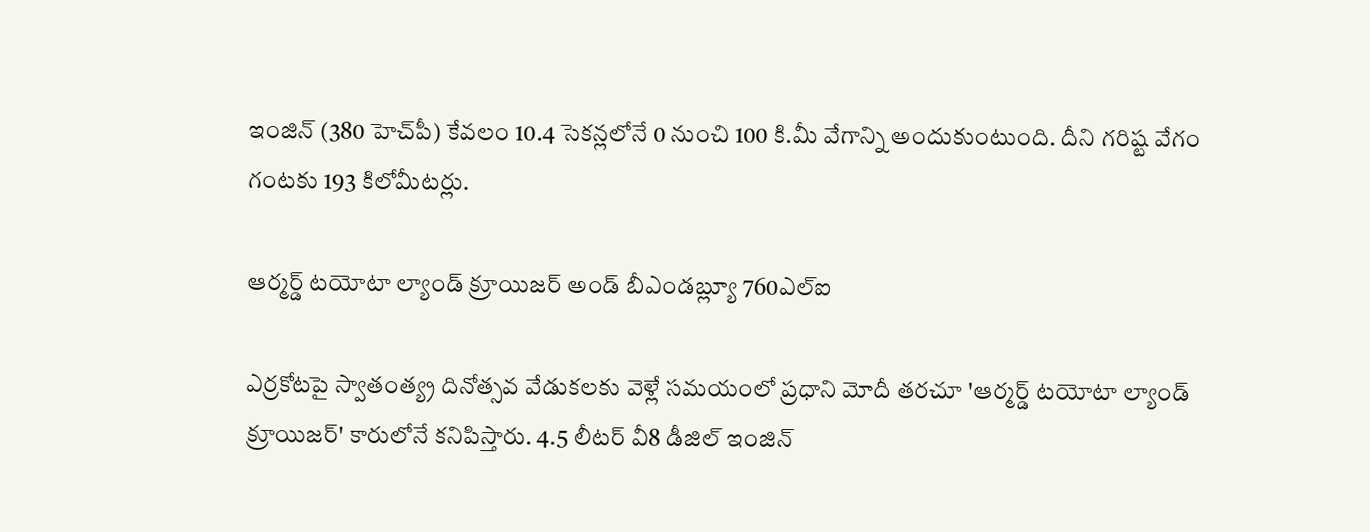ఇంజిన్ (380 హెచ్‌పీ) కేవలం 10.4 సెకన్లలోనే 0 నుంచి 100 కి.మీ వేగాన్ని అందుకుంటుంది. దీని గరిష్ట వేగం గంటకు 193 కిలోమీటర్లు.

ఆర్మర్డ్ టయోటా ల్యాండ్ క్రూయిజర్ అండ్ బీఎండబ్ల్యూ 760ఎల్ఐ

ఎర్రకోటపై స్వాతంత్య్ర దినోత్సవ వేడుకలకు వెళ్లే సమయంలో ప్రధాని మోదీ తరచూ 'ఆర్మర్డ్ టయోటా ల్యాండ్ క్రూయిజర్' కారులోనే కనిపిస్తారు. 4.5 లీటర్ వీ8 డీజిల్ ఇంజిన్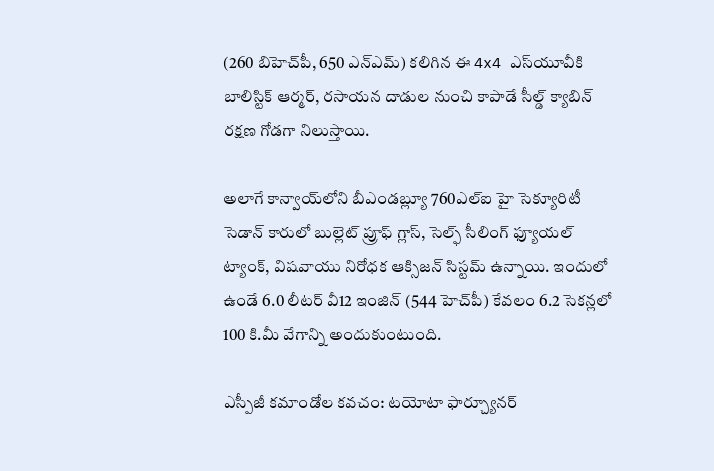(260 బిహెచ్‌పీ, 650 ఎన్ఎమ్) కలిగిన ఈ 4x4 ఎస్‌యూవీకి బాలిస్టిక్ ఆర్మర్, రసాయన దాడుల నుంచి కాపాడే సీల్డ్ క్యాబిన్ రక్షణ గోడగా నిలుస్తాయి.

అలాగే కాన్వాయ్‌లోని బీఎండబ్ల్యూ 760ఎల్ఐ హై సెక్యూరిటీ సెడాన్ కారులో బుల్లెట్ ప్రూఫ్ గ్లాస్, సెల్ఫ్ సీలింగ్ ఫ్యూయల్ ట్యాంక్, విషవాయు నిరోధక ఆక్సిజన్ సిస్టమ్ ఉన్నాయి. ఇందులో ఉండే 6.0 లీటర్ వీ12 ఇంజిన్ (544 హెచ్‌పీ) కేవలం 6.2 సెకన్లలో 100 కి.మీ వేగాన్ని అందుకుంటుంది.

ఎస్పీజీ కమాండోల కవచం: టయోటా ఫార్చ్యూనర్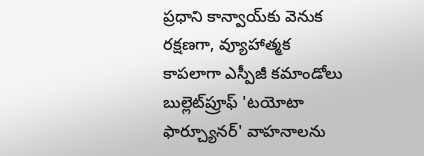ప్రధాని కాన్వాయ్‌కు వెనుక రక్షణగా, వ్యూహాత్మక కాపలాగా ఎస్పీజీ కమాండోలు బుల్లెట్‌ప్రూఫ్ 'టయోటా ఫార్చ్యూనర్' వాహనాలను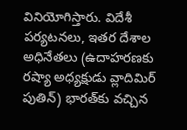వినియోగిస్తారు. విదేశీ పర్యటనలు, ఇతర దేశాల అధినేతలు (ఉదాహరణకు రష్యా అధ్యక్షుడు వ్లాదిమిర్ పుతిన్) భారత్‌కు వచ్చిన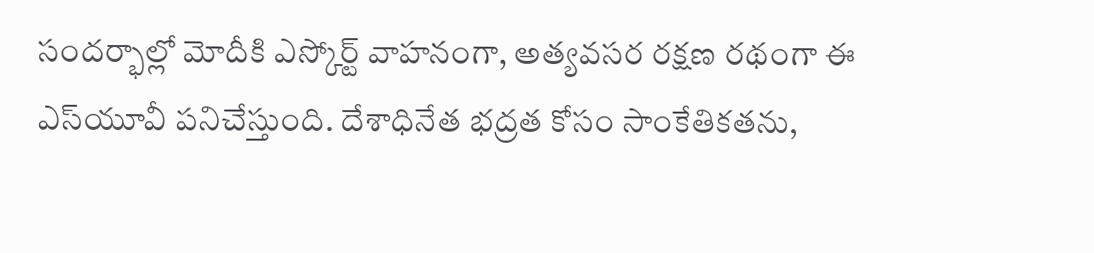సందర్భాల్లో మోదీకి ఎస్కోర్ట్ వాహనంగా, అత్యవసర రక్షణ రథంగా ఈ ఎస్‌యూవీ పనిచేస్తుంది. దేశాధినేత భద్రత కోసం సాంకేతికతను,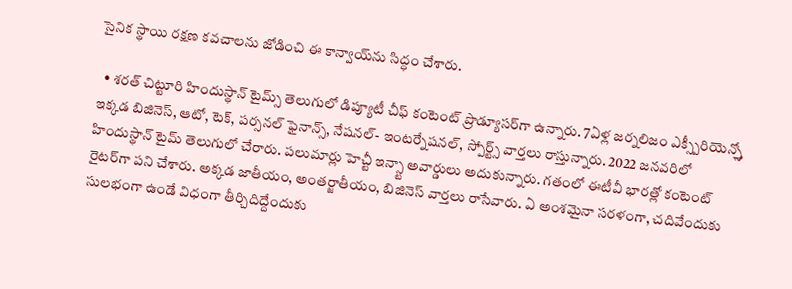సైనిక స్థాయి రక్షణ కవచాలను జోడించి ఈ కాన్వాయ్‌ను సిద్ధం చేశారు.

  • శరత్ చిట్టూరి హిందుస్థాన్ టైమ్స్ తెలుగులో డిప్యూటీ చీఫ్ కంటెంట్ ప్రొడ్యూసర్‌గా ఉన్నారు. 7ఏళ్ల జర్నలిజం ఎక్స్పీరియెన్స్తో ఇక్కడ బిజినెస్, ఆటో, టెక్, పర్సనల్ ఫైనాన్స్, నేషనల్- ఇంటర్నేషనల్, స్పోర్ట్స్ వార్తలు రాస్తున్నారు. 2022 జనవరిలో హిందుస్థాన్ టైమ్ తెలుగులో చేరారు. పలుమార్లు హెచ్టీ ఇన్స్టా అవార్డులు అదుకున్నారు. గతంలో ఈటీవీ భారత్లో కంటెంట్ రైటర్‌గా పని చేశారు. అక్కడ జాతీయం, అంతర్జాతీయం, బిజినెస్ వార్తలు రాసేవారు. ఏ అంశమైనా సరళంగా, చదివేందుకు సులభంగా ఉండే విధంగా తీర్చిదిద్దేందుకు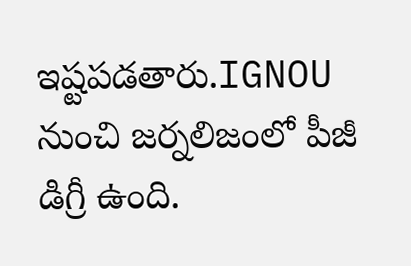ఇష్టపడతారు.IGNOU నుంచి జర్నలిజంలో పీజీ డిగ్రీ ఉంది.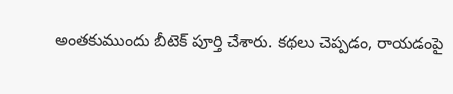అంతకుముందు బీటెక్ పూర్తి చేశారు. కథలు చెప్పడం, రాయడంపై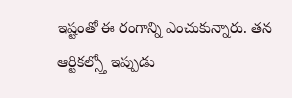ఇష్టంతో ఈ రంగాన్ని ఎంచుకున్నారు. తన ఆర్టికల్స్తో ఇప్పుడు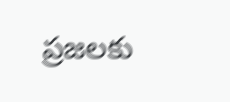ప్రజలకు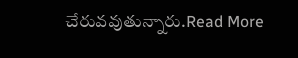చేరువవుతున్నారు.Read More